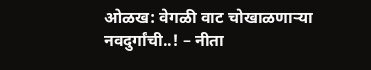ओळख: वेगळी वाट चोखाळणाऱ्या नवदुर्गांची..! – नीता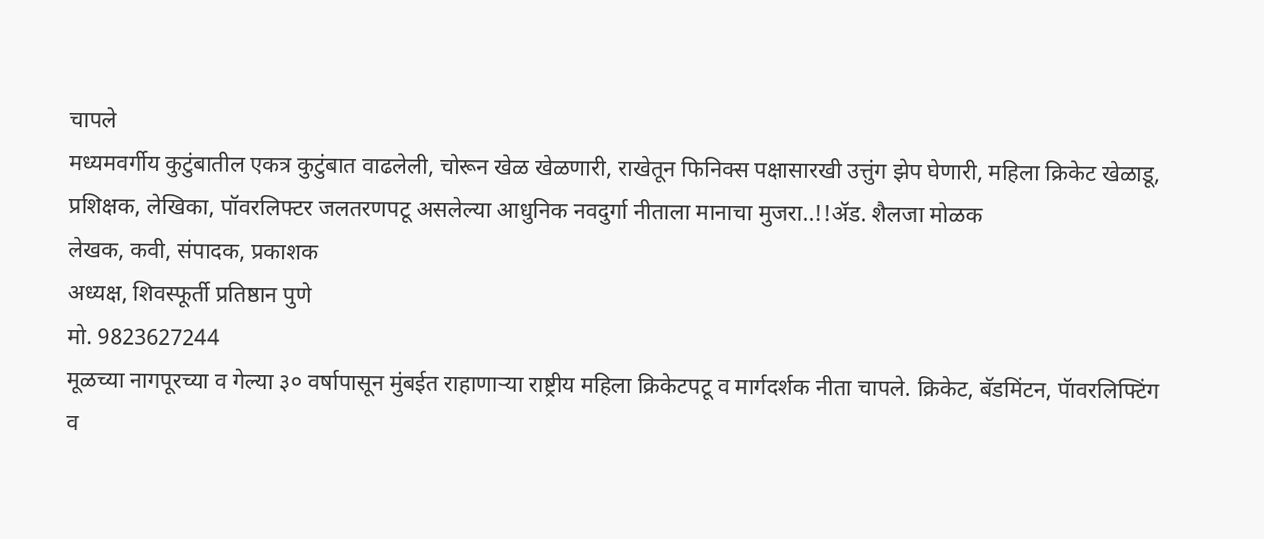चापले
मध्यमवर्गीय कुटुंबातील एकत्र कुटुंबात वाढलेली, चोरून खेळ खेळणारी, राखेतून फिनिक्स पक्षासारखी उत्तुंग झेप घेणारी, महिला क्रिकेट खेळाडू, प्रशिक्षक, लेखिका, पॉवरलिफ्टर जलतरणपटू असलेल्या आधुनिक नवदुर्गा नीताला मानाचा मुजरा..!!ॲड. शैलजा मोळक
लेखक, कवी, संपादक, प्रकाशक
अध्यक्ष, शिवस्फूर्ती प्रतिष्ठान पुणे
मो. 9823627244
मूळच्या नागपूरच्या व गेल्या ३० वर्षापासून मुंबईत राहाणाऱ्या राष्ट्रीय महिला क्रिकेटपटू व मार्गदर्शक नीता चापले. क्रिकेट, बॅडमिंटन, पॅावरलिफ्टिंग व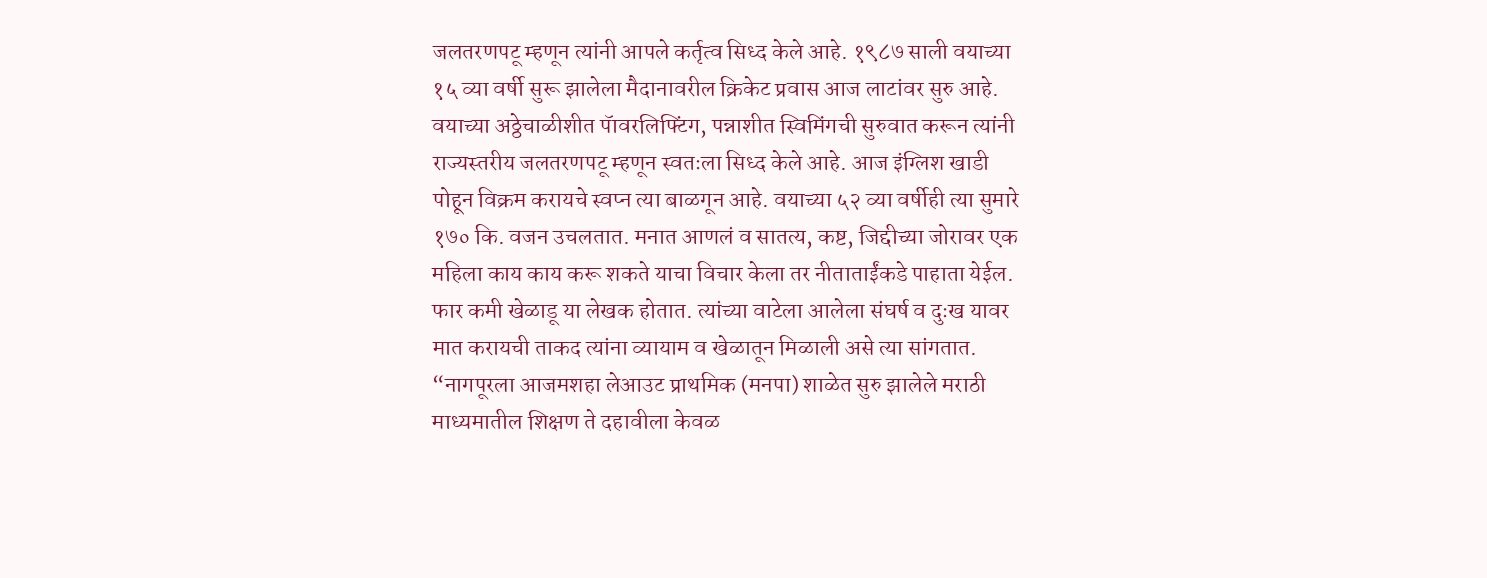जलतरणपटू म्हणून त्यांनी आपले कर्तृत्व सिध्द केले आहे. १९८७ साली वयाच्या १५ व्या वर्षी सुरू झालेला मैदानावरील क्रिकेट प्रवास आज लाटांवर सुरु आहे. वयाच्या अठ्ठेचाळीशीत पॅावरलिफ्टिंग, पन्नाशीत स्विमिंगची सुरुवात करून त्यांनी राज्यस्तरीय जलतरणपटू म्हणून स्वतःला सिध्द केले आहे. आज इंग्लिश खाडी पोहून विक्रम करायचे स्वप्न त्या बाळगून आहे. वयाच्या ५२ व्या वर्षीही त्या सुमारे १७० कि. वजन उचलतात. मनात आणलं व सातत्य, कष्ट, जिद्दीच्या जोरावर एक महिला काय काय करू शकते याचा विचार केला तर नीताताईंकडे पाहाता येईल. फार कमी खेळाडू या लेखक होतात. त्यांच्या वाटेला आलेला संघर्ष व दुःख यावर मात करायची ताकद त्यांना व्यायाम व खेळातून मिळाली असे त्या सांगतात.
“नागपूरला आजमशहा लेआउट प्राथमिक (मनपा) शाळेत सुरु झालेले मराठी माध्यमातील शिक्षण ते दहावीला केवळ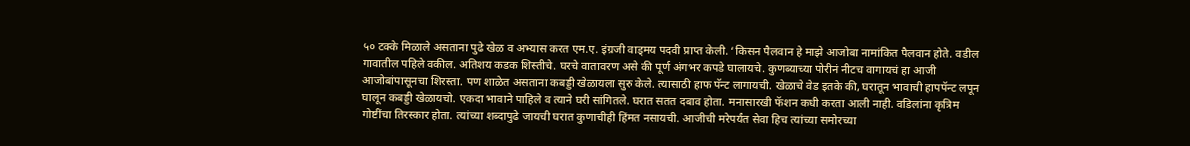५० टक्के मिळाले असताना पुढे खेळ व अभ्यास करत एम.ए. इंग्रजी वाड्मय पदवी प्राप्त केली. ‘किसन पैलवान हे माझे आजोबा नामांकित पैलवान होते. वडील गावातील पहिले वकील. अतिशय कडक शिस्तीचे. घरचे वातावरण असे की पूर्ण अंगभर कपडे घालायचे. कुणब्याच्या पोरीनं नीटच वागायचं हा आजी आजोबांपासूनचा शिरस्ता. पण शाळेत असताना कबड्डी खेळायला सुरु केले. त्यासाठी हाफ पॅन्ट लागायची. खेळाचे वेड इतके की, घरातून भावाची हापपॅन्ट लपून घालून कबड्डी खेळायचो. एकदा भावाने पाहिले व त्याने घरी सांगितले. घरात सतत दबाव होता. मनासारखी फॅशन कधी करता आली नाही. वडिलांना कृत्रिम गोष्टींचा तिरस्कार होता. त्यांच्या शब्दापुढे जायची घरात कुणाचीही हिंमत नसायची. आजीची मरेपर्यंत सेवा हिच त्यांच्या समोरच्या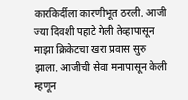कारकिर्दीला कारणीभूत ठरली. आजी ज्या दिवशी पहाटे गेली तेव्हापासून माझा क्रिकेटचा खरा प्रवास सुरु झाला. आजीची सेवा मनापासून केली म्हणून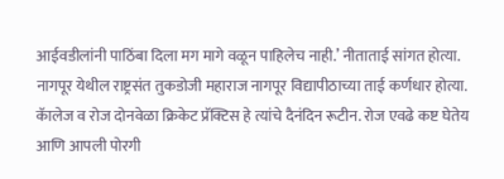आईवडीलांनी पाठिंबा दिला मग मागे वळून पाहिलेच नाही.’ नीताताई सांगत होत्या.
नागपूर येथील राष्ट्रसंत तुकडोजी महाराज नागपूर विद्यापीठाच्या ताई कर्णधार होत्या. कॅालेज व रोज दोनवेळा क्रिकेट प्रॅक्टिस हे त्यांचे दैनंदिन रूटीन. रोज एवढे कष्ट घेतेय आणि आपली पोरगी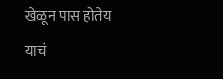खेळून पास होतेय याचं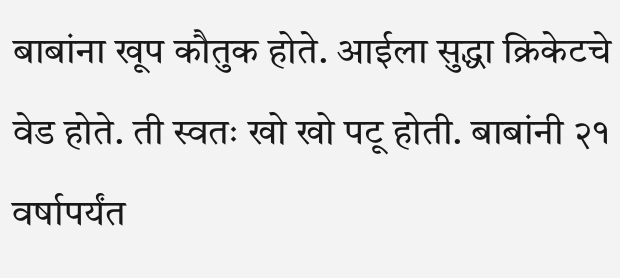बाबांना खूप कौतुक होते. आईला सुद्धा क्रिकेटचे वेड होते. ती स्वतः खो खो पटू होती. बाबांनी २१ वर्षापर्यंत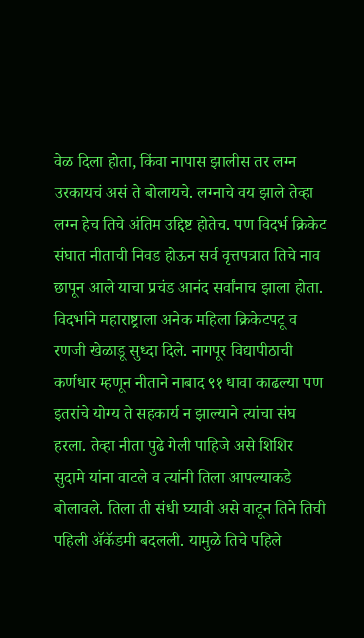वेळ दिला होता, किंवा नापास झालीस तर लग्न उरकायचं असं ते बोलायचे. लग्नाचे वय झाले तेव्हा लग्न हेच तिचे अंतिम उद्दिष्ट होतेच. पण विदर्भ क्रिकेट संघात नीताची निवड होऊन सर्व वृत्तपत्रात तिचे नाव छापून आले याचा प्रचंड आनंद सर्वांनाच झाला होता.
विदर्भाने महाराष्ट्राला अनेक महिला क्रिकेटपटू व रणजी खेळाडू सुध्दा दिले. नागपूर विद्यापीठाची कर्णधार म्हणून नीताने नाबाद ९१ धावा काढल्या पण इतरांचे योग्य ते सहकार्य न झाल्याने त्यांचा संघ हरला. तेव्हा नीता पुढे गेली पाहिजे असे शिशिर सुदामे यांना वाटले व त्यांनी तिला आपल्याकडे बोलावले. तिला ती संधी घ्यावी असे वाटून तिने तिची पहिली ॲकॅडमी बदलली. यामुळे तिचे पहिले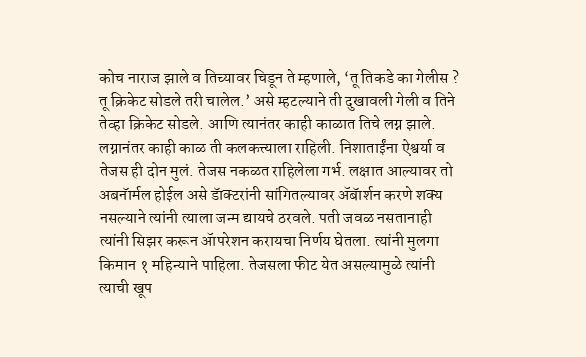कोच नाराज झाले व तिच्यावर चिडून ते म्हणाले, ‘तू तिकडे का गेलीस ? तू क्रिकेट सोडले तरी चालेल.’ असे म्हटल्याने ती दुखावली गेली व तिने तेव्हा क्रिकेट सोडले. आणि त्यानंतर काही काळात तिचे लग्न झाले.
लग्नानंतर काही काळ ती कलकत्त्याला राहिली. निशाताईंना ऐश्वर्या व तेजस ही दोन मुलं. तेजस नकळत राहिलेला गर्भ. लक्षात आल्यावर तो अबनॅार्मल होईल असे डॅाक्टरांनी सांगितल्यावर ॲबॅार्शन करणे शक्य नसल्याने त्यांनी त्याला जन्म द्यायचे ठरवले. पती जवळ नसतानाही त्यांनी सिझर करून ॲापरेशन करायचा निर्णय घेतला. त्यांनी मुलगा किमान १ महिन्याने पाहिला. तेजसला फीट येत असल्यामुळे त्यांनी त्याची खूप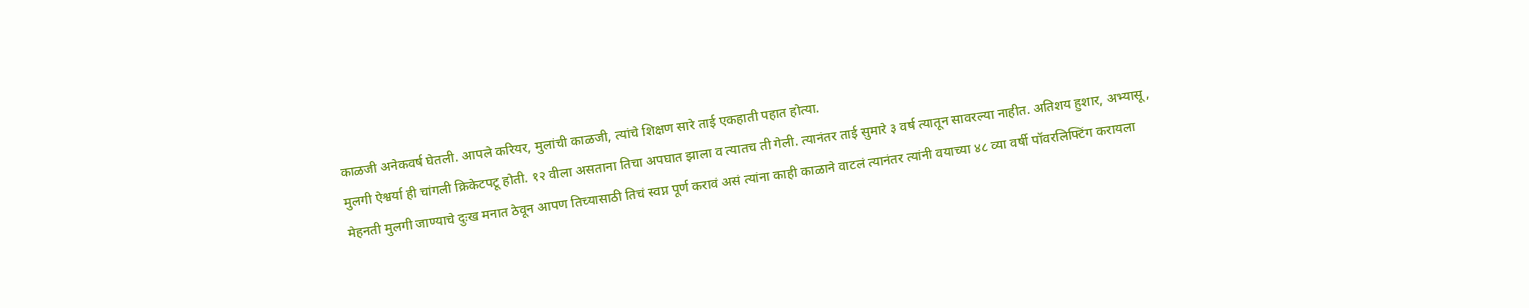काळजी अनेकवर्ष घेतली. आपले करियर, मुलांची काळजी, त्यांचे शिक्षण सारे ताई एकहाती पहात होत्या.
मुलगी ऐश्वर्या ही चांगली क्रिकेटपटू होती. १२ वीला असताना तिचा अपघात झाला व त्यातच ती गेली. त्यानंतर ताई सुमारे ३ वर्ष त्यातून सावरल्या नाहीत. अतिशय हुशार, अभ्यासू, मेहनती मुलगी जाण्याचे दुःख मनात ठेवून आपण तिच्यासाठी तिचं स्वप्न पूर्ण करावं असं त्यांना काही काळाने वाटलं त्यानंतर त्यांनी वयाच्या ४८ व्या वर्षी पॉवरलिफ्टिंग करायला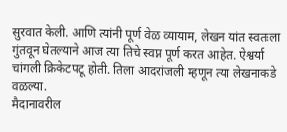सुरवात केली. आणि त्यांनी पूर्ण वेळ व्यायाम, लेखन यांत स्वतःला गुंतवून घेतल्याने आज त्या तिचे स्वप्न पूर्ण करत आहेत. ऐश्वर्या चांगली क्रिकेटपटू होती. तिला आदरांजली म्हणून त्या लेखनाकडे वळल्या.
मैदानावरील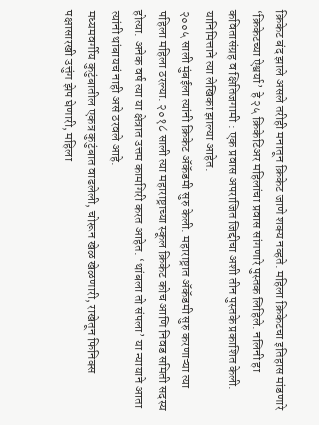क्रिकेट बंद झाले असले तरीही मनातून क्रिकेट जाणे शक्य नव्हते. महिला क्रिकेटचा इतिहास मांडणारे ‘क्रिकेटच्या ऐश्वर्या’ हे २५ क्रिकेटिअर महिलांचा प्रवास सांगणारे पुस्तक लिहिले. नलिनी हा कवितासंग्रह व क्षितिजगामी : एक प्रवास अपराजित जिद्दीचा अशी तीन पुस्तके प्रकाशित केली. यानिमित्ताने त्या लेखिका झाल्या आहेत.
२००५ साली मुंबईला त्यांनी क्रिकेट ॲकॅडमी सुरु केली. महाराष्ट्रात ॲकॅडमी सुरु करणाऱ्या त्या पहिला महिला ठरल्या. २०१८ साली त्या महाराष्ट्राच्या स्कूल क्रिकेट कोच आणि निवड समिती सदस्य होत्या. अनेक वर्ष त्या या क्षेत्रात उत्तम कामगिरी करत आहेत. ‘थांबला तो संपला’ या न्यायाने आता त्यांनी थांबायचं नाही असे ठरवले आहे.
मध्यमवर्गीय कुटुंबातील एकत्र कुटुंबात वाढलेली, चोरून खेळ खेळणारी, राखेतून फिनिक्स पक्षासारखी उत्तुंग झेप घेणारी, महिला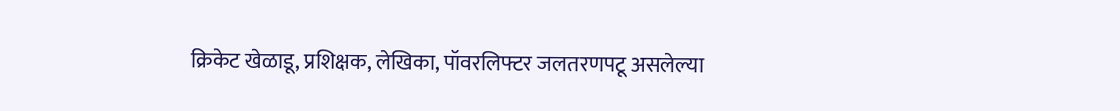क्रिकेट खेळाडू, प्रशिक्षक, लेखिका, पॉवरलिफ्टर जलतरणपटू असलेल्या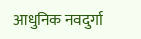आधुनिक नवदुर्गा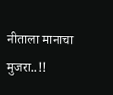नीताला मानाचा मुजरा..!!